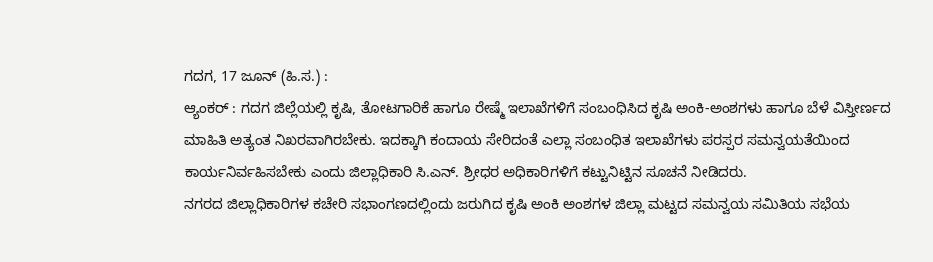ಗದಗ, 17 ಜೂನ್ (ಹಿ.ಸ.) :
ಆ್ಯಂಕರ್ : ಗದಗ ಜಿಲ್ಲೆಯಲ್ಲಿ ಕೃಷಿ, ತೋಟಗಾರಿಕೆ ಹಾಗೂ ರೇಷ್ಮೆ ಇಲಾಖೆಗಳಿಗೆ ಸಂಬಂಧಿಸಿದ ಕೃಷಿ ಅಂಕಿ-ಅಂಶಗಳು ಹಾಗೂ ಬೆಳೆ ವಿಸ್ತೀರ್ಣದ ಮಾಹಿತಿ ಅತ್ಯಂತ ನಿಖರವಾಗಿರಬೇಕು. ಇದಕ್ಕಾಗಿ ಕಂದಾಯ ಸೇರಿದಂತೆ ಎಲ್ಲಾ ಸಂಬಂಧಿತ ಇಲಾಖೆಗಳು ಪರಸ್ಪರ ಸಮನ್ವಯತೆಯಿಂದ ಕಾರ್ಯನಿರ್ವಹಿಸಬೇಕು ಎಂದು ಜಿಲ್ಲಾಧಿಕಾರಿ ಸಿ.ಎನ್. ಶ್ರೀಧರ ಅಧಿಕಾರಿಗಳಿಗೆ ಕಟ್ಟುನಿಟ್ಟಿನ ಸೂಚನೆ ನೀಡಿದರು.
ನಗರದ ಜಿಲ್ಲಾಧಿಕಾರಿಗಳ ಕಚೇರಿ ಸಭಾಂಗಣದಲ್ಲಿಂದು ಜರುಗಿದ ಕೃಷಿ ಅಂಕಿ ಅಂಶಗಳ ಜಿಲ್ಲಾ ಮಟ್ಟದ ಸಮನ್ವಯ ಸಮಿತಿಯ ಸಭೆಯ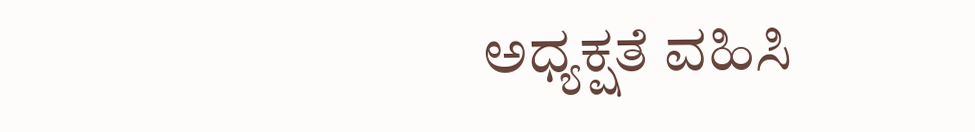ಅಧ್ಯಕ್ಷತೆ ವಹಿಸಿ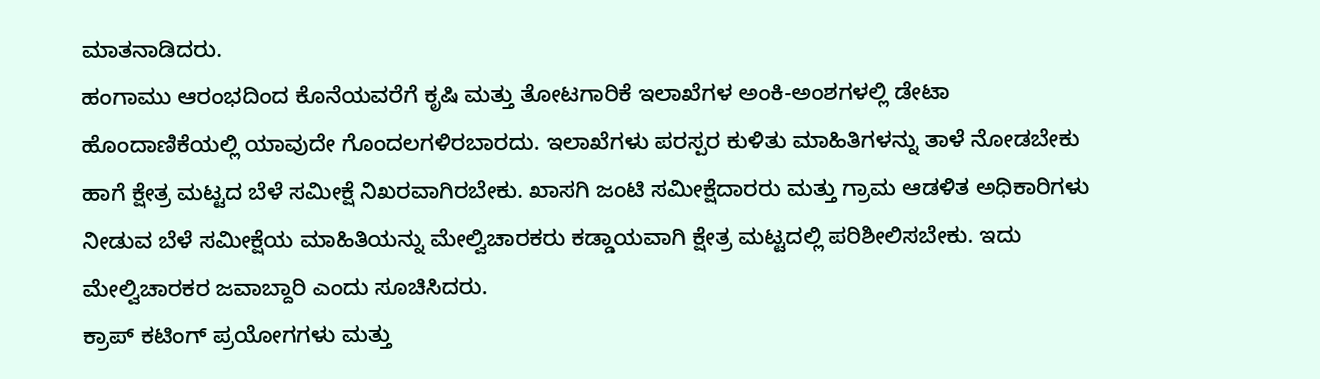ಮಾತನಾಡಿದರು.
ಹಂಗಾಮು ಆರಂಭದಿಂದ ಕೊನೆಯವರೆಗೆ ಕೃಷಿ ಮತ್ತು ತೋಟಗಾರಿಕೆ ಇಲಾಖೆಗಳ ಅಂಕಿ-ಅಂಶಗಳಲ್ಲಿ ಡೇಟಾ ಹೊಂದಾಣಿಕೆಯಲ್ಲಿ ಯಾವುದೇ ಗೊಂದಲಗಳಿರಬಾರದು. ಇಲಾಖೆಗಳು ಪರಸ್ಪರ ಕುಳಿತು ಮಾಹಿತಿಗಳನ್ನು ತಾಳೆ ನೋಡಬೇಕು ಹಾಗೆ ಕ್ಷೇತ್ರ ಮಟ್ಟದ ಬೆಳೆ ಸಮೀಕ್ಷೆ ನಿಖರವಾಗಿರಬೇಕು. ಖಾಸಗಿ ಜಂಟಿ ಸಮೀಕ್ಷೆದಾರರು ಮತ್ತು ಗ್ರಾಮ ಆಡಳಿತ ಅಧಿಕಾರಿಗಳು ನೀಡುವ ಬೆಳೆ ಸಮೀಕ್ಷೆಯ ಮಾಹಿತಿಯನ್ನು ಮೇಲ್ವಿಚಾರಕರು ಕಡ್ಡಾಯವಾಗಿ ಕ್ಷೇತ್ರ ಮಟ್ಟದಲ್ಲಿ ಪರಿಶೀಲಿಸಬೇಕು. ಇದು ಮೇಲ್ವಿಚಾರಕರ ಜವಾಬ್ದಾರಿ ಎಂದು ಸೂಚಿಸಿದರು.
ಕ್ರಾಪ್ ಕಟಿಂಗ್ ಪ್ರಯೋಗಗಳು ಮತ್ತು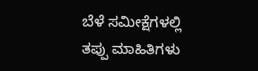ಬೆಳೆ ಸಮೀಕ್ಷೆಗಳಲ್ಲಿ ತಪ್ಪು ಮಾಹಿತಿಗಳು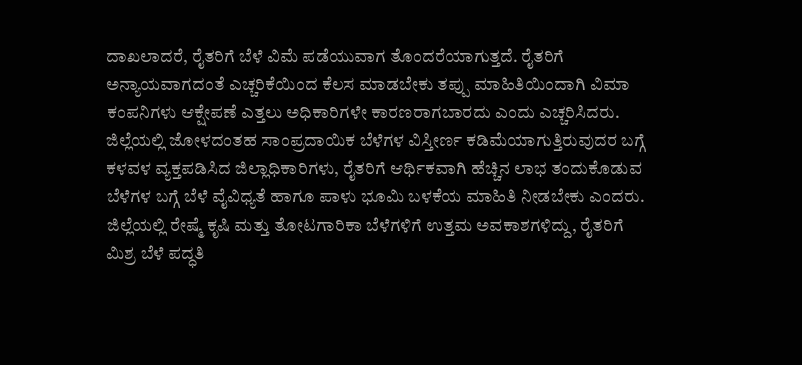ದಾಖಲಾದರೆ, ರೈತರಿಗೆ ಬೆಳೆ ವಿಮೆ ಪಡೆಯುವಾಗ ತೊಂದರೆಯಾಗುತ್ತದೆ. ರೈತರಿಗೆ ಅನ್ಯಾಯವಾಗದಂತೆ ಎಚ್ಚರಿಕೆಯಿಂದ ಕೆಲಸ ಮಾಡಬೇಕು ತಪ್ಪು ಮಾಹಿತಿಯಿಂದಾಗಿ ವಿಮಾ ಕಂಪನಿಗಳು ಆಕ್ಷೇಪಣೆ ಎತ್ತಲು ಅಧಿಕಾರಿಗಳೇ ಕಾರಣರಾಗಬಾರದು ಎಂದು ಎಚ್ಚರಿಸಿದರು.
ಜಿಲ್ಲೆಯಲ್ಲಿ ಜೋಳದಂತಹ ಸಾಂಪ್ರದಾಯಿಕ ಬೆಳೆಗಳ ವಿಸ್ತೀರ್ಣ ಕಡಿಮೆಯಾಗುತ್ತಿರುವುದರ ಬಗ್ಗೆ ಕಳವಳ ವ್ಯಕ್ತಪಡಿಸಿದ ಜಿಲ್ಲಾಧಿಕಾರಿಗಳು, ರೈತರಿಗೆ ಆರ್ಥಿಕವಾಗಿ ಹೆಚ್ಚಿನ ಲಾಭ ತಂದುಕೊಡುವ ಬೆಳೆಗಳ ಬಗ್ಗೆ ಬೆಳೆ ವೈವಿಧ್ಯತೆ ಹಾಗೂ ಪಾಳು ಭೂಮಿ ಬಳಕೆಯ ಮಾಹಿತಿ ನೀಡಬೇಕು ಎಂದರು.
ಜಿಲ್ಲೆಯಲ್ಲಿ ರೇಷ್ಮೆ ಕೃಷಿ ಮತ್ತು ತೋಟಗಾರಿಕಾ ಬೆಳೆಗಳಿಗೆ ಉತ್ತಮ ಅವಕಾಶಗಳಿದ್ದು, ರೈತರಿಗೆ ಮಿಶ್ರ ಬೆಳೆ ಪದ್ಧತಿ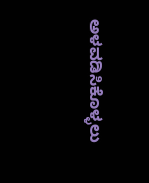ಅಳವಡಿಸಿಕೊಳ್ಳಲು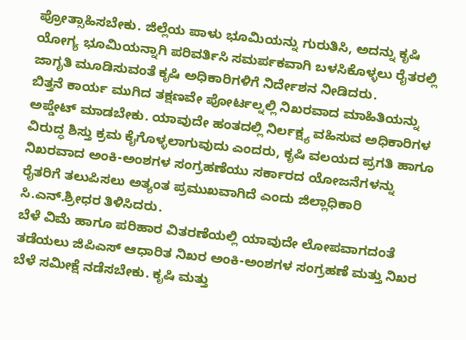ಪ್ರೋತ್ಸಾಹಿಸಬೇಕು. ಜಿಲ್ಲೆಯ ಪಾಳು ಭೂಮಿಯನ್ನು ಗುರುತಿಸಿ, ಅದನ್ನು ಕೃಷಿ ಯೋಗ್ಯ ಭೂಮಿಯನ್ನಾಗಿ ಪರಿವರ್ತಿಸಿ ಸಮರ್ಪಕವಾಗಿ ಬಳಸಿಕೊಳ್ಳಲು ರೈತರಲ್ಲಿ ಜಾಗೃತಿ ಮೂಡಿಸುವಂತೆ ಕೃಷಿ ಅಧಿಕಾರಿಗಳಿಗೆ ನಿರ್ದೇಶನ ನೀಡಿದರು.
ಬಿತ್ತನೆ ಕಾರ್ಯ ಮುಗಿದ ತಕ್ಷಣವೇ ಪೋರ್ಟಲ್ನಲ್ಲಿ ನಿಖರವಾದ ಮಾಹಿತಿಯನ್ನು ಅಪ್ಡೇಟ್ ಮಾಡಬೇಕು. ಯಾವುದೇ ಹಂತದಲ್ಲಿ ನಿರ್ಲಕ್ಷ್ಯ ವಹಿಸುವ ಅಧಿಕಾರಿಗಳ ವಿರುದ್ಧ ಶಿಸ್ತು ಕ್ರಮ ಕೈಗೊಳ್ಳಲಾಗುವುದು ಎಂದರು, ಕೃಷಿ ವಲಯದ ಪ್ರಗತಿ ಹಾಗೂ ನಿಖರವಾದ ಅಂಕಿ-ಅಂಶಗಳ ಸಂಗ್ರಹಣೆಯು ಸರ್ಕಾರದ ಯೋಜನೆಗಳನ್ನು ರೈತರಿಗೆ ತಲುಪಿಸಲು ಅತ್ಯಂತ ಪ್ರಮುಖವಾಗಿದೆ ಎಂದು ಜಿಲ್ಲಾಧಿಕಾರಿ ಸಿ.ಎನ್.ಶ್ರೀಧರ ತಿಳಿಸಿದರು.
ಬೆಳೆ ವಿಮೆ ಹಾಗೂ ಪರಿಹಾರ ವಿತರಣೆಯಲ್ಲಿ ಯಾವುದೇ ಲೋಪವಾಗದಂತೆ ತಡೆಯಲು ಜಿಪಿಎಸ್ ಆಧಾರಿತ ನಿಖರ ಅಂಕಿ-ಅಂಶಗಳ ಸಂಗ್ರಹಣೆ ಮತ್ತು ನಿಖರ ಬೆಳೆ ಸಮೀಕ್ಷೆ ನಡೆಸಬೇಕು. ಕೃಷಿ ಮತ್ತು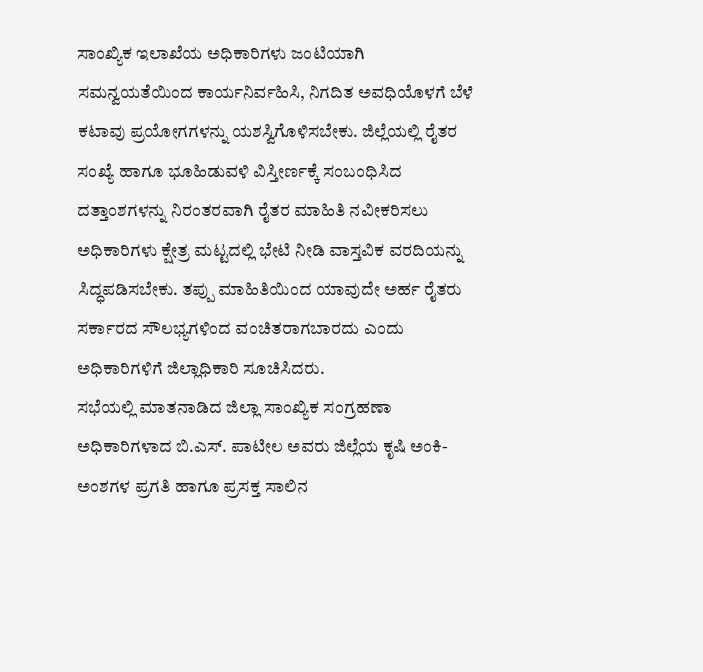ಸಾಂಖ್ಯಿಕ ಇಲಾಖೆಯ ಅಧಿಕಾರಿಗಳು ಜಂಟಿಯಾಗಿ ಸಮನ್ವಯತೆಯಿಂದ ಕಾರ್ಯನಿರ್ವಹಿಸಿ, ನಿಗದಿತ ಅವಧಿಯೊಳಗೆ ಬೆಳೆ ಕಟಾವು ಪ್ರಯೋಗಗಳನ್ನು ಯಶಸ್ವಿಗೊಳಿಸಬೇಕು. ಜಿಲ್ಲೆಯಲ್ಲಿ ರೈತರ ಸಂಖ್ಯೆ ಹಾಗೂ ಭೂಹಿಡುವಳಿ ವಿಸ್ತೀರ್ಣಕ್ಕೆ ಸಂಬಂಧಿಸಿದ ದತ್ತಾಂಶಗಳನ್ನು ನಿರಂತರವಾಗಿ ರೈತರ ಮಾಹಿತಿ ನವೀಕರಿಸಲು ಅಧಿಕಾರಿಗಳು ಕ್ಷೇತ್ರ ಮಟ್ಟದಲ್ಲಿ ಭೇಟಿ ನೀಡಿ ವಾಸ್ತವಿಕ ವರದಿಯನ್ನು ಸಿದ್ಧಪಡಿಸಬೇಕು. ತಪ್ಪು ಮಾಹಿತಿಯಿಂದ ಯಾವುದೇ ಅರ್ಹ ರೈತರು ಸರ್ಕಾರದ ಸೌಲಭ್ಯಗಳಿಂದ ವಂಚಿತರಾಗಬಾರದು ಎಂದು ಅಧಿಕಾರಿಗಳಿಗೆ ಜಿಲ್ಲಾಧಿಕಾರಿ ಸೂಚಿಸಿದರು.
ಸಭೆಯಲ್ಲಿ ಮಾತನಾಡಿದ ಜಿಲ್ಲಾ ಸಾಂಖ್ಯಿಕ ಸಂಗ್ರಹಣಾ ಅಧಿಕಾರಿಗಳಾದ ಬಿ.ಎಸ್. ಪಾಟೀಲ ಅವರು ಜಿಲ್ಲೆಯ ಕೃಷಿ ಅಂಕಿ-ಅಂಶಗಳ ಪ್ರಗತಿ ಹಾಗೂ ಪ್ರಸಕ್ತ ಸಾಲಿನ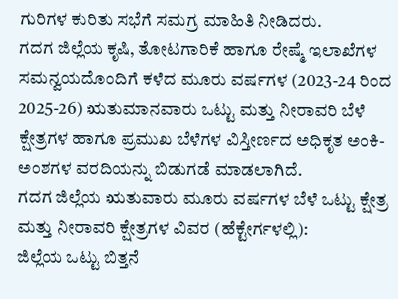ಗುರಿಗಳ ಕುರಿತು ಸಭೆಗೆ ಸಮಗ್ರ ಮಾಹಿತಿ ನೀಡಿದರು.
ಗದಗ ಜಿಲ್ಲೆಯ ಕೃಷಿ, ತೋಟಗಾರಿಕೆ ಹಾಗೂ ರೇಷ್ಮೆ ಇಲಾಖೆಗಳ ಸಮನ್ವಯದೊಂದಿಗೆ ಕಳೆದ ಮೂರು ವರ್ಷಗಳ (2023-24 ರಿಂದ 2025-26) ಋತುಮಾನವಾರು ಒಟ್ಟು ಮತ್ತು ನೀರಾವರಿ ಬೆಳೆ ಕ್ಷೇತ್ರಗಳ ಹಾಗೂ ಪ್ರಮುಖ ಬೆಳೆಗಳ ವಿಸ್ತೀರ್ಣದ ಅಧಿಕೃತ ಅಂಕಿ-ಅಂಶಗಳ ವರದಿಯನ್ನು ಬಿಡುಗಡೆ ಮಾಡಲಾಗಿದೆ.
ಗದಗ ಜಿಲ್ಲೆಯ ಋತುವಾರು ಮೂರು ವರ್ಷಗಳ ಬೆಳೆ ಒಟ್ಟು ಕ್ಷೇತ್ರ ಮತ್ತು ನೀರಾವರಿ ಕ್ಷೇತ್ರಗಳ ವಿವರ (ಹೆಕ್ಟೇರ್ಗಳಲ್ಲಿ):
ಜಿಲ್ಲೆಯ ಒಟ್ಟು ಬಿತ್ತನೆ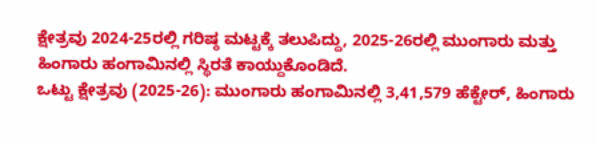ಕ್ಷೇತ್ರವು 2024-25ರಲ್ಲಿ ಗರಿಷ್ಠ ಮಟ್ಟಕ್ಕೆ ತಲುಪಿದ್ದು, 2025-26ರಲ್ಲಿ ಮುಂಗಾರು ಮತ್ತು ಹಿಂಗಾರು ಹಂಗಾಮಿನಲ್ಲಿ ಸ್ಥಿರತೆ ಕಾಯ್ದುಕೊಂಡಿದೆ.
ಒಟ್ಟು ಕ್ಷೇತ್ರವು (2025-26): ಮುಂಗಾರು ಹಂಗಾಮಿನಲ್ಲಿ 3,41,579 ಹೆಕ್ಟೇರ್, ಹಿಂಗಾರು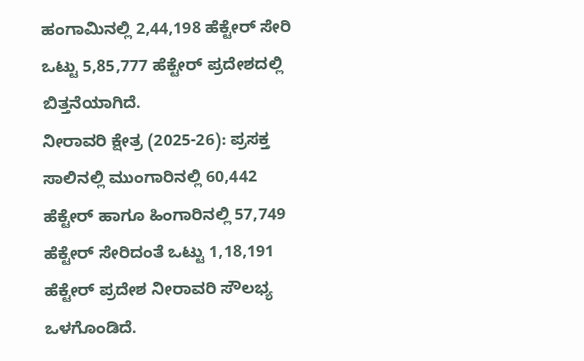ಹಂಗಾಮಿನಲ್ಲಿ 2,44,198 ಹೆಕ್ಟೇರ್ ಸೇರಿ ಒಟ್ಟು 5,85,777 ಹೆಕ್ಟೇರ್ ಪ್ರದೇಶದಲ್ಲಿ ಬಿತ್ತನೆಯಾಗಿದೆ.
ನೀರಾವರಿ ಕ್ಷೇತ್ರ (2025-26): ಪ್ರಸಕ್ತ ಸಾಲಿನಲ್ಲಿ ಮುಂಗಾರಿನಲ್ಲಿ 60,442 ಹೆಕ್ಟೇರ್ ಹಾಗೂ ಹಿಂಗಾರಿನಲ್ಲಿ 57,749 ಹೆಕ್ಟೇರ್ ಸೇರಿದಂತೆ ಒಟ್ಟು 1,18,191 ಹೆಕ್ಟೇರ್ ಪ್ರದೇಶ ನೀರಾವರಿ ಸೌಲಭ್ಯ ಒಳಗೊಂಡಿದೆ.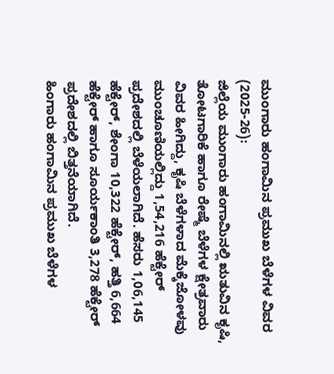ಮುಂಗಾರು ಹಂಗಾಮಿನ ಪ್ರಮುಖ ಬೆಳೆಗಳ ವಿವರ (2025-26):
ಜಿಲ್ಲೆಯ ಮುಂಗಾರು ಹಂಗಾಮಿನಲ್ಲಿ ಋತುವಿನ ಕೃಷಿ, ತೋಟಗಾರಿಕೆ ಹಾಗೂ ರೇಷ್ಮೆ ಬೆಳೆಗಳ ಕ್ಷೇತ್ರವಾರು ವಿವರ ಹೀಗಿದ್ದು, ಕೃಷಿ ಬೆಳೆಗಳಾದ ಮೆಕ್ಕೆಜೋಳವು ಮುಂಚೂಣಿಯಲ್ಲಿದ್ದು 1,54,216 ಹೆಕ್ಟೇರ್ ಪ್ರದೇಶದಲ್ಲಿ ಬೆಳೆಯಲಾಗಿದೆ. ಹೆಸರು 1,06,145 ಹೆಕ್ಟೇರ್, ಶೇಂಗಾ 10,322 ಹೆಕ್ಟೇರ್, ಹತ್ತಿ 6,664 ಹೆಕ್ಟೇರ್ ಹಾಗೂ ಸೂರ್ಯಕಾಂತಿ 3,278 ಹೆಕ್ಟೇರ್ ಪ್ರದೇಶದಲ್ಲಿ ಬಿತ್ತನೆಯಾಗಿದೆ.
ಹಿಂಗಾರು ಹಂಗಾಮಿನ ಪ್ರಮುಖ ಬೆಳೆಗಳ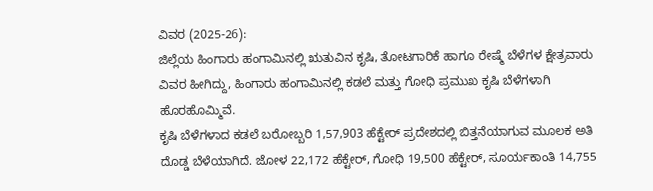ವಿವರ (2025-26):
ಜಿಲ್ಲೆಯ ಹಿಂಗಾರು ಹಂಗಾಮಿನಲ್ಲಿ ಋತುವಿನ ಕೃಷಿ, ತೋಟಗಾರಿಕೆ ಹಾಗೂ ರೇಷ್ಮೆ ಬೆಳೆಗಳ ಕ್ಷೇತ್ರವಾರು ವಿವರ ಹೀಗಿದ್ದು, ಹಿಂಗಾರು ಹಂಗಾಮಿನಲ್ಲಿ ಕಡಲೆ ಮತ್ತು ಗೋಧಿ ಪ್ರಮುಖ ಕೃಷಿ ಬೆಳೆಗಳಾಗಿ ಹೊರಹೊಮ್ಮಿವೆ.
ಕೃಷಿ ಬೆಳೆಗಳಾದ ಕಡಲೆ ಬರೋಬ್ಬರಿ 1,57,903 ಹೆಕ್ಟೇರ್ ಪ್ರದೇಶದಲ್ಲಿ ಬಿತ್ತನೆಯಾಗುವ ಮೂಲಕ ಅತಿ ದೊಡ್ಡ ಬೆಳೆಯಾಗಿದೆ. ಜೋಳ 22,172 ಹೆಕ್ಟೇರ್, ಗೋಧಿ 19,500 ಹೆಕ್ಟೇರ್, ಸೂರ್ಯಕಾಂತಿ 14,755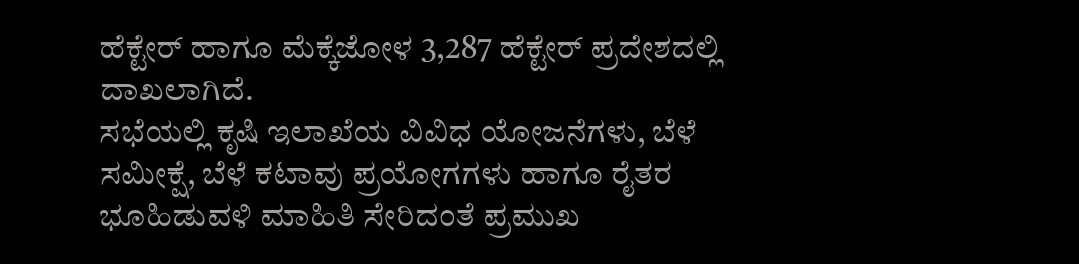ಹೆಕ್ಟೇರ್ ಹಾಗೂ ಮೆಕ್ಕೆಜೋಳ 3,287 ಹೆಕ್ಟೇರ್ ಪ್ರದೇಶದಲ್ಲಿ ದಾಖಲಾಗಿದೆ.
ಸಭೆಯಲ್ಲಿ ಕೃಷಿ ಇಲಾಖೆಯ ವಿವಿಧ ಯೋಜನೆಗಳು, ಬೆಳೆ ಸಮೀಕ್ಷೆ, ಬೆಳೆ ಕಟಾವು ಪ್ರಯೋಗಗಳು ಹಾಗೂ ರೈತರ ಭೂಹಿಡುವಳಿ ಮಾಹಿತಿ ಸೇರಿದಂತೆ ಪ್ರಮುಖ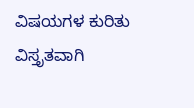ವಿಷಯಗಳ ಕುರಿತು ವಿಸ್ತೃತವಾಗಿ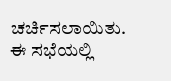ಚರ್ಚಿಸಲಾಯಿತು.
ಈ ಸಭೆಯಲ್ಲಿ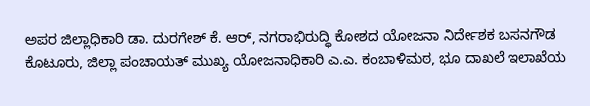ಅಪರ ಜಿಲ್ಲಾಧಿಕಾರಿ ಡಾ. ದುರಗೇಶ್ ಕೆ. ಆರ್, ನಗರಾಭಿರುದ್ಧಿ ಕೋಶದ ಯೋಜನಾ ನಿರ್ದೇಶಕ ಬಸನಗೌಡ ಕೊಟೂರು, ಜಿಲ್ಲಾ ಪಂಚಾಯತ್ ಮುಖ್ಯ ಯೋಜನಾಧಿಕಾರಿ ಎ.ಎ. ಕಂಬಾಳಿಮಠ, ಭೂ ದಾಖಲೆ ಇಲಾಖೆಯ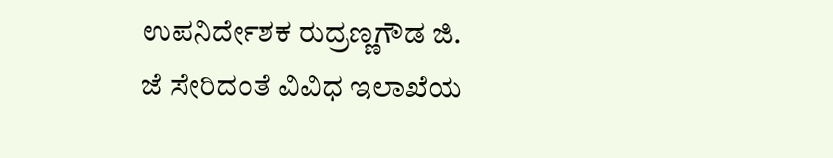ಉಪನಿರ್ದೇಶಕ ರುದ್ರಣ್ಣಗೌಡ ಜಿ. ಜೆ ಸೇರಿದಂತೆ ವಿವಿಧ ಇಲಾಖೆಯ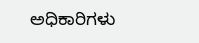ಅಧಿಕಾರಿಗಳು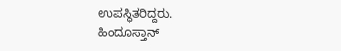ಉಪಸ್ಥಿತರಿದ್ದರು.
ಹಿಂದೂಸ್ತಾನ್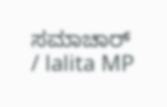ಸಮಾಚಾರ್ / lalita MP